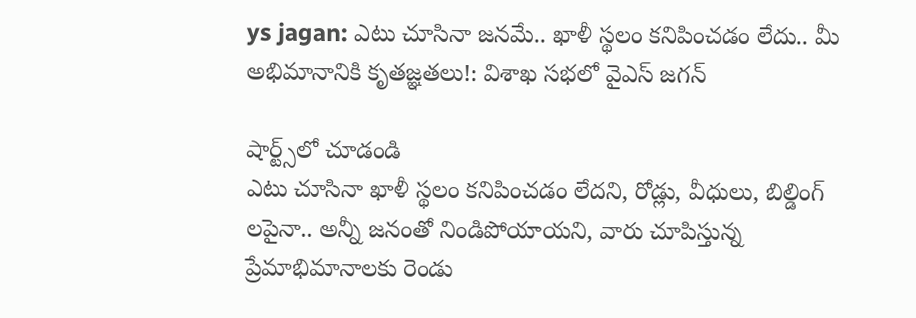ys jagan: ఎటు చూసినా జనమే.. ఖాళీ స్థలం కనిపించడం లేదు.. మీ అభిమానానికి కృతజ్ఞతలు!: విశాఖ సభలో వైఎస్ జగన్

షార్ట్స్‌లో చూడండి
ఎటు చూసినా ఖాళీ స్థలం కనిపించడం లేదని, రోడ్లు, వీధులు, బిల్డింగ్ లపైనా.. అన్నీ జనంతో నిండిపోయాయని, వారు చూపిస్తున్న ప్రేమాభిమానాలకు రెండు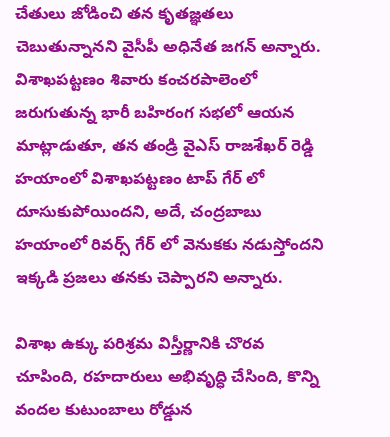చేతులు జోడించి తన కృతజ్ఞతలు చెబుతున్నానని వైసీపీ అధినేత జగన్ అన్నారు. విశాఖపట్టణం శివారు కంచరపాలెంలో జరుగుతున్న భారీ బహిరంగ సభలో ఆయన మాట్లాడుతూ, తన తండ్రి వైఎస్ రాజశేఖర్ రెడ్డి హయాంలో విశాఖపట్టణం టాప్ గేర్ లో దూసుకుపోయిందని, అదే, చంద్రబాబు హయాంలో రివర్స్ గేర్ లో వెనుకకు నడుస్తోందని ఇక్కడి ప్రజలు తనకు చెప్పారని అన్నారు.

విశాఖ ఉక్కు పరిశ్రమ విస్తీర్ణానికి చొరవ చూపింది, రహదారులు అభివృద్ధి చేసింది, కొన్ని వందల కుటుంబాలు రోడ్డున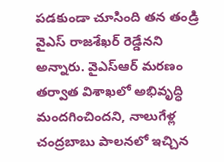పడకుండా చూసింది తన తండ్రి వైఎస్ రాజశేఖర్ రెడ్డేనని అన్నారు. వైఎస్ఆర్ మరణం తర్వాత విశాఖలో అభివృద్ధి మందగించిందని, నాలుగేళ్ల చంద్రబాబు పాలనలో ఇచ్చిన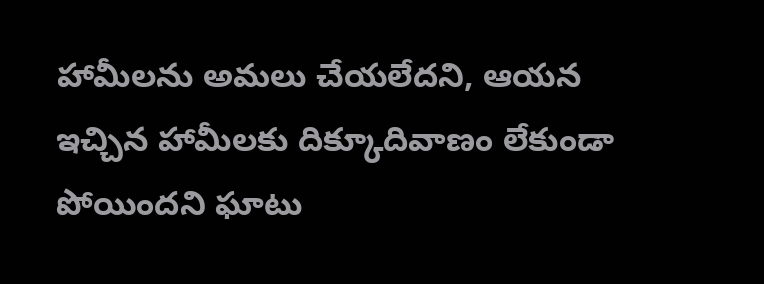హామీలను అమలు చేయలేదని, ఆయన ఇచ్చిన హామీలకు దిక్కూదివాణం లేకుండా పోయిందని ఘాటు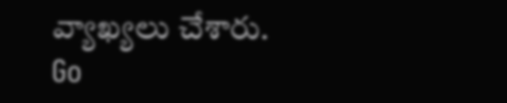వ్యాఖ్యలు చేశారు.
Go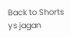Back to Shorts
ys jagan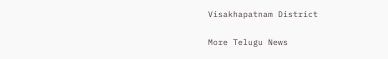Visakhapatnam District

More Telugu News